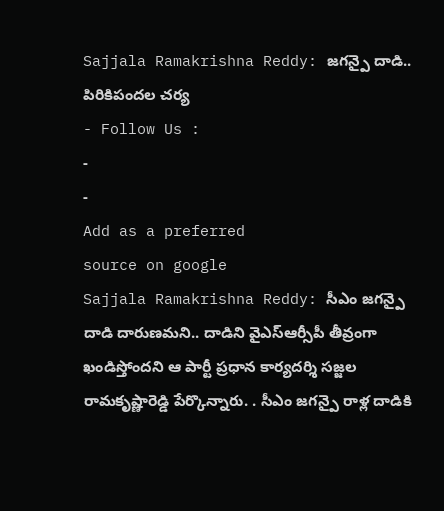Sajjala Ramakrishna Reddy: జగన్పై దాడి.. పిరికిపందల చర్య
- Follow Us :
-
-
Add as a preferred
source on google
Sajjala Ramakrishna Reddy: సీఎం జగన్పై దాడి దారుణమని.. దాడిని వైఎస్ఆర్సీపీ తీవ్రంగా ఖండిస్తోందని ఆ పార్టీ ప్రధాన కార్యదర్శి సజ్జల రామకృష్ణారెడ్డి పేర్కొన్నారు. . సీఎం జగన్పై రాళ్ల దాడికి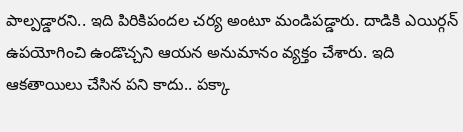పాల్పడ్డారని.. ఇది పిరికిపందల చర్య అంటూ మండిపడ్డారు. దాడికి ఎయిర్గన్ ఉపయోగించి ఉండొచ్చని ఆయన అనుమానం వ్యక్తం చేశారు. ఇది ఆకతాయిలు చేసిన పని కాదు.. పక్కా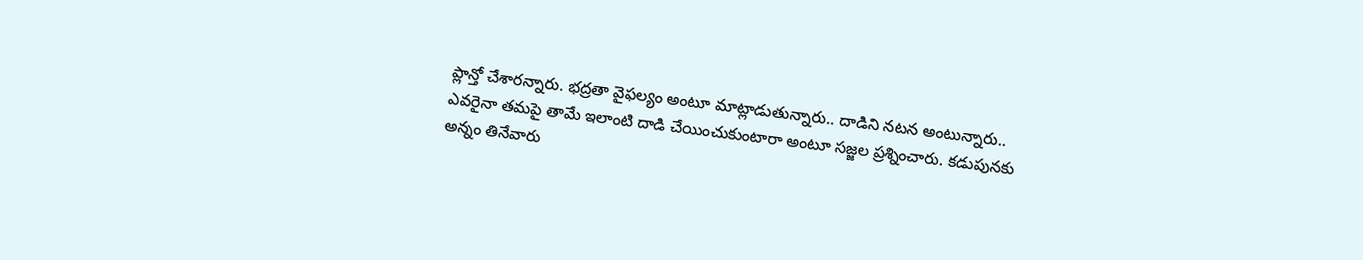ప్లాన్తో చేశారన్నారు. భద్రతా వైఫల్యం అంటూ మాట్లాడుతున్నారు.. దాడిని నటన అంటున్నారు.. ఎవరైనా తమపై తామే ఇలాంటి దాడి చేయించుకుంటారా అంటూ సజ్జల ప్రశ్నించారు. కడుపునకు అన్నం తినేవారు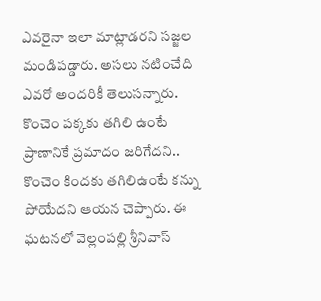ఎవరైనా ఇలా మాట్లాడరని సజ్జల మండిపడ్డారు. అసలు నటించేది ఎవరో అందరికీ తెలుసన్నారు. కొంచెం పక్కకు తగిలి ఉంటే ప్రాణానికే ప్రమాదం జరిగేదని.. కొంచెం కిందకు తగిలిఉంటే కన్ను పోయేదని ఆయన చెప్పారు. ఈ ఘటనలో వెల్లంపల్లి శ్రీనివాస్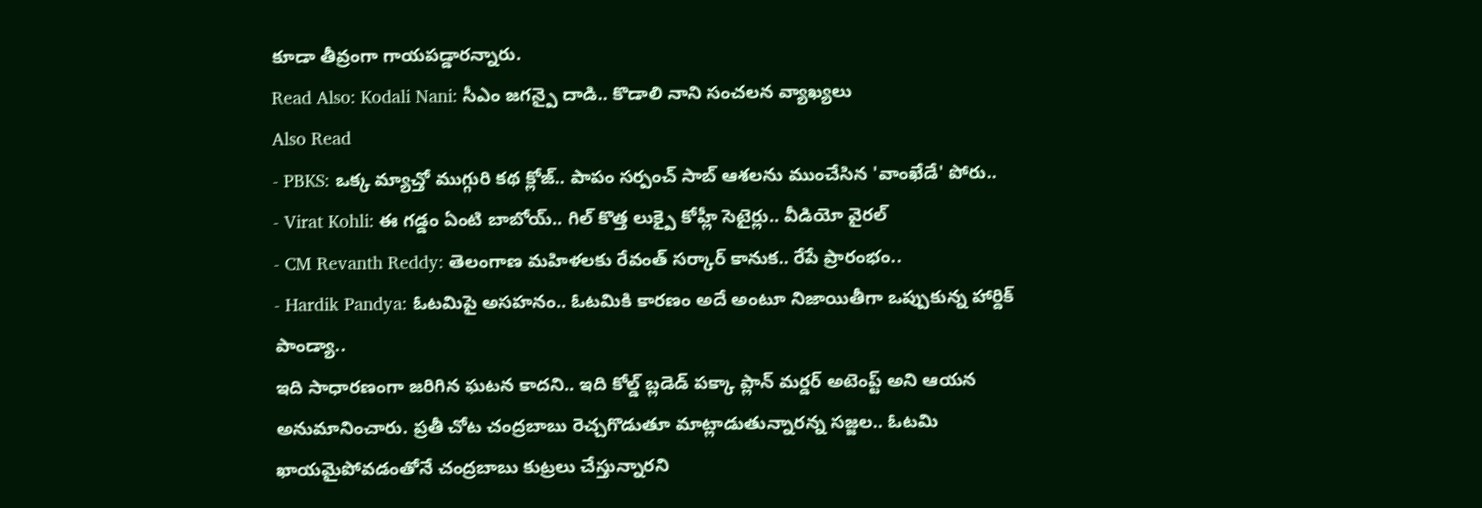కూడా తీవ్రంగా గాయపడ్డారన్నారు.
Read Also: Kodali Nani: సీఎం జగన్పై దాడి.. కొడాలి నాని సంచలన వ్యాఖ్యలు
Also Read
- PBKS: ఒక్క మ్యాచ్తో ముగ్గురి కథ క్లోజ్.. పాపం సర్పంచ్ సాబ్ ఆశలను ముంచేసిన 'వాంఖేడే' పోరు..
- Virat Kohli: ఈ గడ్డం ఏంటి బాబోయ్.. గిల్ కొత్త లుక్పై కోహ్లీ సెటైర్లు.. వీడియో వైరల్
- CM Revanth Reddy: తెలంగాణ మహిళలకు రేవంత్ సర్కార్ కానుక.. రేపే ప్రారంభం..
- Hardik Pandya: ఓటమిపై అసహనం.. ఓటమికి కారణం అదే అంటూ నిజాయితీగా ఒప్పుకున్న హార్దిక్ పాండ్యా..
ఇది సాధారణంగా జరిగిన ఘటన కాదని.. ఇది కోల్డ్ బ్లడెడ్ పక్కా ప్లాన్ మర్డర్ అటెంప్ట్ అని ఆయన అనుమానించారు. ప్రతీ చోట చంద్రబాబు రెచ్చగొడుతూ మాట్లాడుతున్నారన్న సజ్జల.. ఓటమి ఖాయమైపోవడంతోనే చంద్రబాబు కుట్రలు చేస్తున్నారని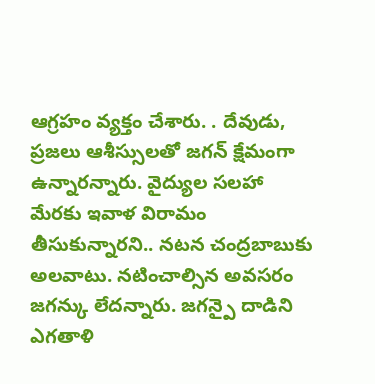ఆగ్రహం వ్యక్తం చేశారు. . దేవుడు, ప్రజలు ఆశీస్సులతో జగన్ క్షేమంగా ఉన్నారన్నారు. వైద్యుల సలహా మేరకు ఇవాళ విరామం తీసుకున్నారని.. నటన చంద్రబాబుకు అలవాటు. నటించాల్సిన అవసరం జగన్కు లేదన్నారు. జగన్పై దాడిని ఎగతాళి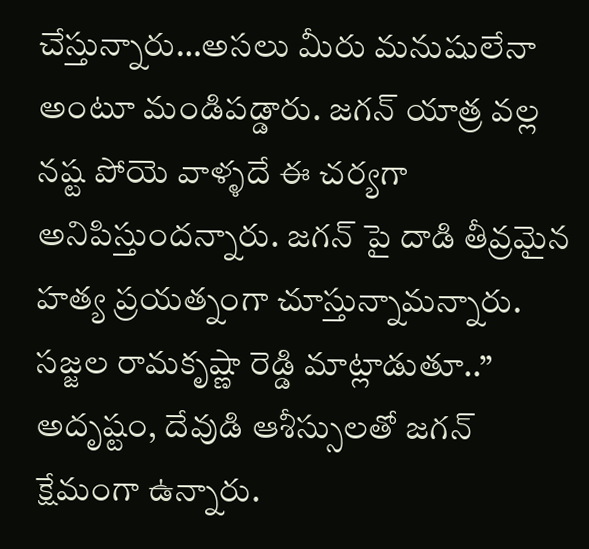చేస్తున్నారు…అసలు మీరు మనుషులేనా అంటూ మండిపడ్డారు. జగన్ యాత్ర వల్ల నష్ట పోయె వాళ్ళదే ఈ చర్యగా అనిపిస్తుందన్నారు. జగన్ పై దాడి తీవ్రమైన హత్య ప్రయత్నంగా చూస్తున్నామన్నారు.
సజ్జల రామకృష్ణా రెడ్డి మాట్లాడుతూ..” అదృష్టం, దేవుడి ఆశీస్సులతో జగన్ క్షేమంగా ఉన్నారు.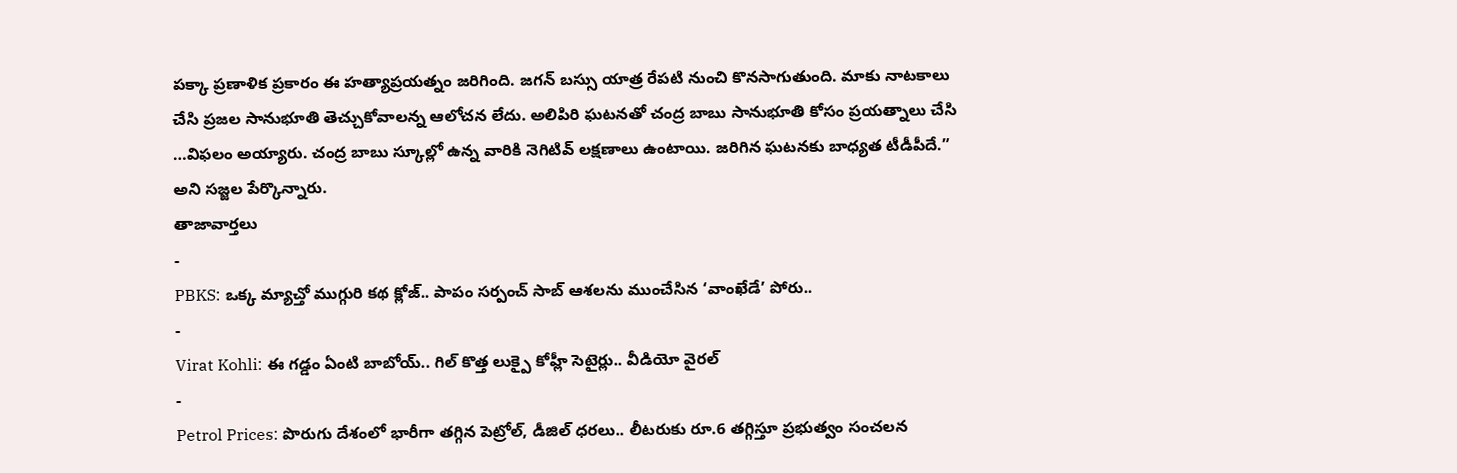పక్కా ప్రణాళిక ప్రకారం ఈ హత్యాప్రయత్నం జరిగింది. జగన్ బస్సు యాత్ర రేపటి నుంచి కొనసాగుతుంది. మాకు నాటకాలు చేసి ప్రజల సానుభూతి తెచ్చుకోవాలన్న ఆలోచన లేదు. అలిపిరి ఘటనతో చంద్ర బాబు సానుభూతి కోసం ప్రయత్నాలు చేసి …విఫలం అయ్యారు. చంద్ర బాబు స్కూల్లో ఉన్న వారికి నెగిటివ్ లక్షణాలు ఉంటాయి. జరిగిన ఘటనకు బాధ్యత టీడీపీదే.” అని సజ్జల పేర్కొన్నారు.
తాజావార్తలు
-
PBKS: ఒక్క మ్యాచ్తో ముగ్గురి కథ క్లోజ్.. పాపం సర్పంచ్ సాబ్ ఆశలను ముంచేసిన ‘వాంఖేడే’ పోరు..
-
Virat Kohli: ఈ గడ్డం ఏంటి బాబోయ్.. గిల్ కొత్త లుక్పై కోహ్లీ సెటైర్లు.. వీడియో వైరల్
-
Petrol Prices: పొరుగు దేశంలో భారీగా తగ్గిన పెట్రోల్, డీజిల్ ధరలు.. లీటరుకు రూ.6 తగ్గిస్తూ ప్రభుత్వం సంచలన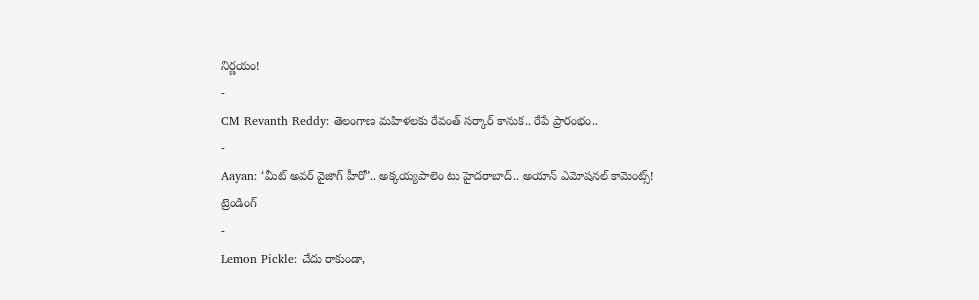నిర్ణయం!
-
CM Revanth Reddy: తెలంగాణ మహిళలకు రేవంత్ సర్కార్ కానుక.. రేపే ప్రారంభం..
-
Aayan: ‘మీట్ అవర్ వైజాగ్ హీరో’.. అక్కయ్యపాలెం టు హైదరాబాద్.. అయాన్ ఎమోషనల్ కామెంట్స్!
ట్రెండింగ్
-
Lemon Pickle: చేదు రాకుండా,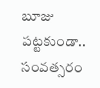బూజు పట్టకుండా.. సంవత్సరం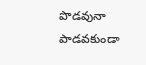పొడవునా పాడవకుండా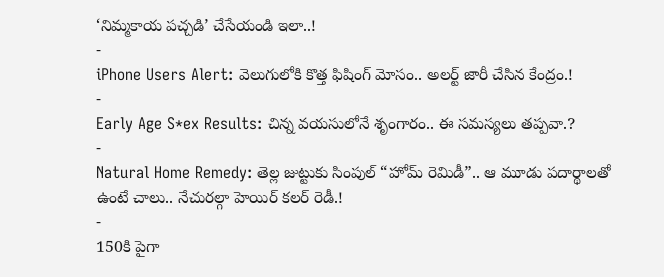‘నిమ్మకాయ పచ్చడి’ చేసేయండి ఇలా..!
-
iPhone Users Alert: వెలుగులోకి కొత్త ఫిషింగ్ మోసం.. అలర్ట్ జారీ చేసిన కేంద్రం.!
-
Early Age S*ex Results: చిన్న వయసులోనే శృంగారం.. ఈ సమస్యలు తప్పవా.?
-
Natural Home Remedy: తెల్ల జుట్టుకు సింపుల్ “హోమ్ రెమిడీ”.. ఆ మూడు పదార్థాలతో ఉంటే చాలు.. నేచురల్గా హెయిర్ కలర్ రెడీ.!
-
150కి పైగా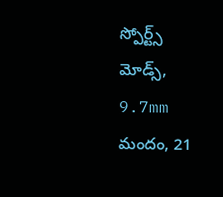స్పోర్ట్స్ మోడ్స్, 9.7mm మందం, 21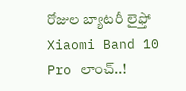రోజుల బ్యాటరీ లైఫ్తో Xiaomi Band 10 Pro లాంచ్..!